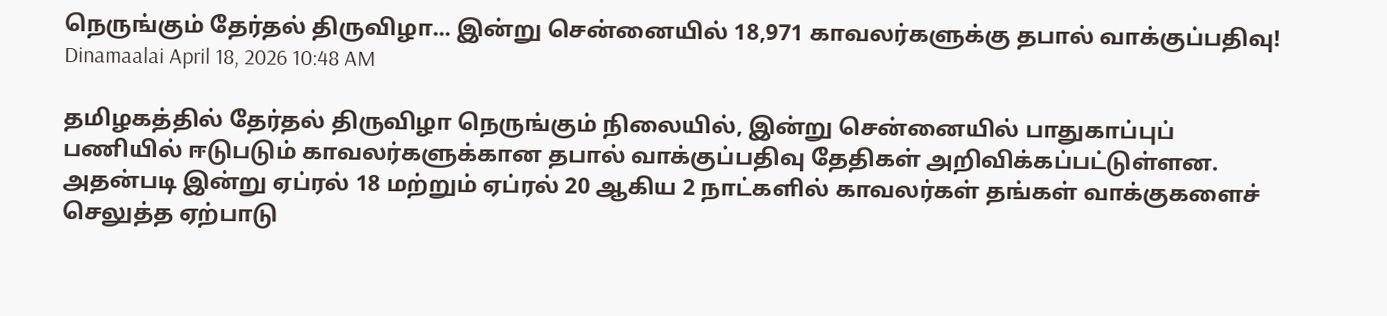நெருங்கும் தேர்தல் திருவிழா... இன்று சென்னையில் 18,971 காவலர்களுக்கு தபால் வாக்குப்பதிவு!
Dinamaalai April 18, 2026 10:48 AM

தமிழகத்தில் தேர்தல் திருவிழா நெருங்கும் நிலையில், இன்று சென்னையில் பாதுகாப்புப் பணியில் ஈடுபடும் காவலர்களுக்கான தபால் வாக்குப்பதிவு தேதிகள் அறிவிக்கப்பட்டுள்ளன. அதன்படி இன்று ஏப்ரல் 18 மற்றும் ஏப்ரல் 20 ஆகிய 2 நாட்களில் காவலர்கள் தங்கள் வாக்குகளைச் செலுத்த ஏற்பாடு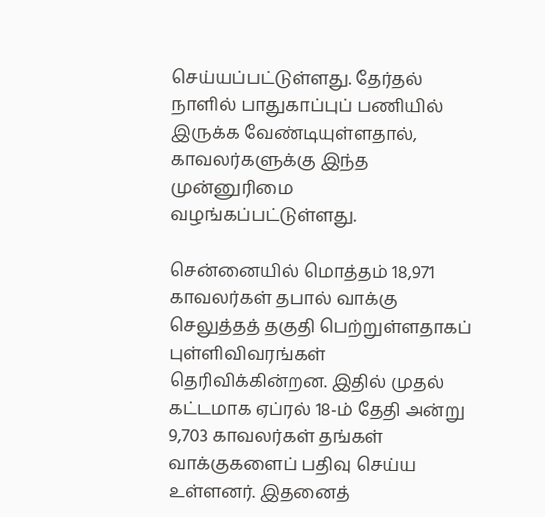செய்யப்பட்டுள்ளது. தேர்தல் நாளில் பாதுகாப்புப் பணியில் இருக்க வேண்டியுள்ளதால், காவலர்களுக்கு இந்த முன்னுரிமை வழங்கப்பட்டுள்ளது.

சென்னையில் மொத்தம் 18,971 காவலர்கள் தபால் வாக்கு செலுத்தத் தகுதி பெற்றுள்ளதாகப் புள்ளிவிவரங்கள் தெரிவிக்கின்றன. இதில் முதல் கட்டமாக ஏப்ரல் 18-ம் தேதி அன்று 9,703 காவலர்கள் தங்கள் வாக்குகளைப் பதிவு செய்ய உள்ளனர். இதனைத்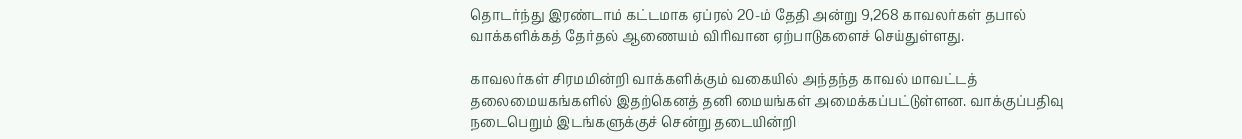தொடர்ந்து இரண்டாம் கட்டமாக ஏப்ரல் 20-ம் தேதி அன்று 9,268 காவலர்கள் தபால் வாக்களிக்கத் தேர்தல் ஆணையம் விரிவான ஏற்பாடுகளைச் செய்துள்ளது.

காவலர்கள் சிரமமின்றி வாக்களிக்கும் வகையில் அந்தந்த காவல் மாவட்டத் தலைமையகங்களில் இதற்கெனத் தனி மையங்கள் அமைக்கப்பட்டுள்ளன. வாக்குப்பதிவு நடைபெறும் இடங்களுக்குச் சென்று தடையின்றி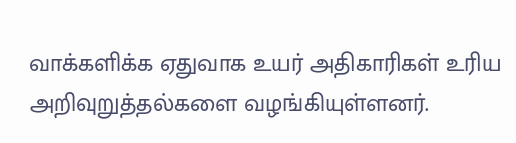வாக்களிக்க ஏதுவாக உயர் அதிகாரிகள் உரிய அறிவுறுத்தல்களை வழங்கியுள்ளனர்.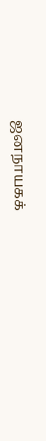ஜனநாயகக்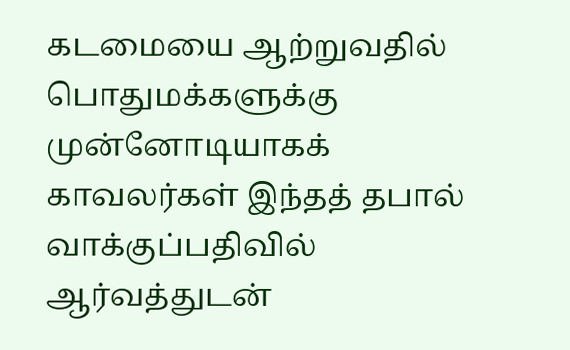கடமையை ஆற்றுவதில் பொதுமக்களுக்கு முன்னோடியாகக் காவலர்கள் இந்தத் தபால் வாக்குப்பதிவில் ஆர்வத்துடன்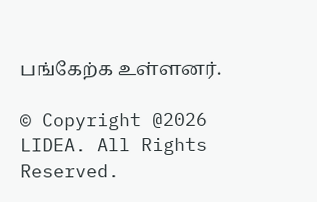பங்கேற்க உள்ளனர்.

© Copyright @2026 LIDEA. All Rights Reserved.